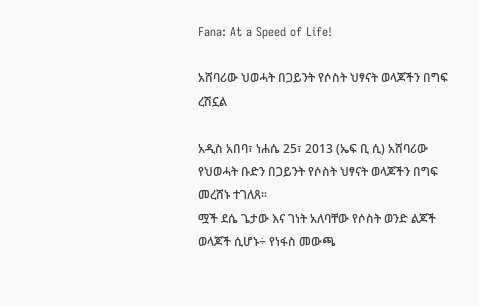Fana: At a Speed of Life!

አሸባሪው ህወሓት በጋይንት የሶስት ህፃናት ወላጆችን በግፍ ረሽኗል

አዲስ አበባ፣ ነሐሴ 25፣ 2013 (ኤፍ ቢ ሲ) አሸባሪው የህወሓት ቡድን በጋይንት የሶስት ህፃናት ወላጆችን በግፍ መረሸኑ ተገለጸ፡፡
ሟች ደሴ ጌታው እና ገነት አለባቸው የሶስት ወንድ ልጆች ወላጆች ሲሆኑ÷ የነፋስ መውጫ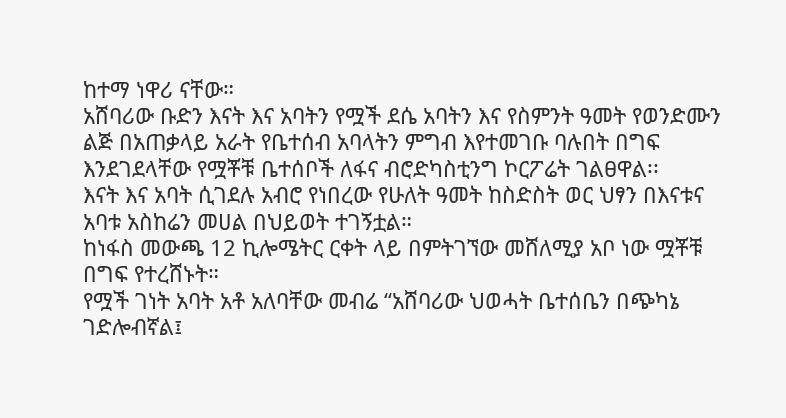ከተማ ነዋሪ ናቸው።
አሸባሪው ቡድን እናት እና አባትን የሟች ደሴ አባትን እና የስምንት ዓመት የወንድሙን ልጅ በአጠቃላይ አራት የቤተሰብ አባላትን ምግብ እየተመገቡ ባሉበት በግፍ እንደገደላቸው የሟቾቹ ቤተሰቦች ለፋና ብሮድካስቲንግ ኮርፖሬት ገልፀዋል፡፡
እናት እና አባት ሲገደሉ አብሮ የነበረው የሁለት ዓመት ከስድስት ወር ህፃን በእናቱና አባቱ አስከሬን መሀል በህይወት ተገኝቷል።
ከነፋስ መውጫ 12 ኪሎሜትር ርቀት ላይ በምትገኘው መሸለሚያ አቦ ነው ሟቾቹ በግፍ የተረሸኑት።
የሟች ገነት አባት አቶ አለባቸው መብሬ ‘‘አሸባሪው ህወሓት ቤተሰቤን በጭካኔ ገድሎብኛል፤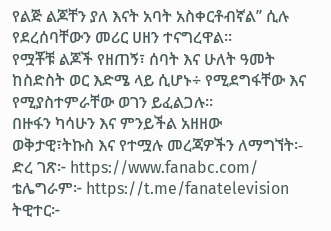የልጅ ልጆቸን ያለ እናት አባት አስቀርቶብኛል’’ ሲሉ የደረሰባቸውን መሪር ሀዘን ተናግረዋል።
የሟቾቹ ልጆች የዘጠኝ፣ ሰባት እና ሁለት ዓመት ከስድስት ወር እድሜ ላይ ሲሆኑ÷ የሚደግፋቸው እና የሚያስተምራቸው ወገን ይፈልጋሉ።
በዙፋን ካሳሁን እና ምንይችል አዘዘው
ወቅታዊ፣ትኩስ እና የተሟሉ መረጃዎችን ለማግኘት፡-
ድረ ገጽ፦ https://www.fanabc.com/
ቴሌግራም፦ https://t.me/fanatelevision
ትዊተር፦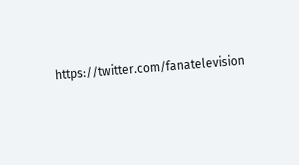https://twitter.com/fanatelevision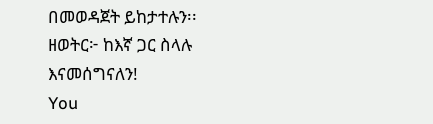በመወዳጀት ይከታተሉን፡፡
ዘወትር፦ ከእኛ ጋር ስላሉ እናመሰግናለን!
You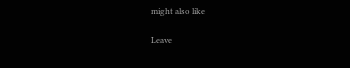might also like

Leave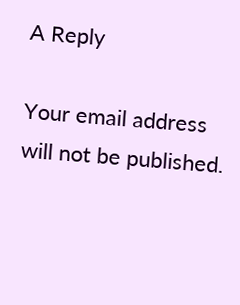A Reply

Your email address will not be published.